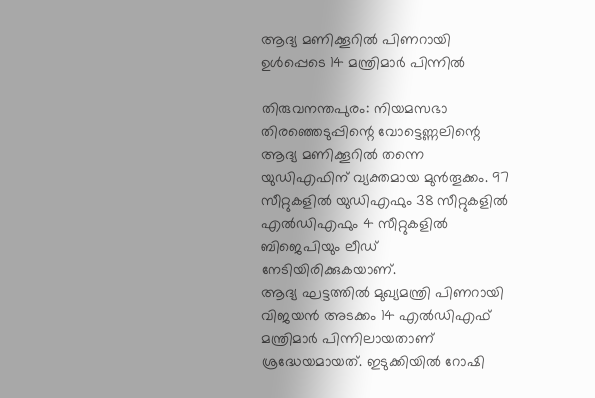ആദ്യ മണിക്കൂറിൽ പിണറായി ഉൾപ്പെടെ 14 മന്ത്രിമാർ പിന്നിൽ

തിരുവനന്തപുരം: നിയമസഭാ തിരഞ്ഞെടുപ്പിന്റെ വോട്ടെണ്ണലിന്റെ ആദ്യ മണിക്കൂറിൽ തന്നെ യുഡിഎഫിന് വ്യക്തമായ മുൻതൂക്കം. 97 സീറ്റുകളിൽ യുഡിഎഫും 38 സീറ്റുകളിൽ എൽഡിഎഫും 4 സീറ്റുകളിൽ ബിജെപിയും ലീഡ് നേടിയിരിക്കുകയാണ്.
ആദ്യ ഘട്ടത്തിൽ മുഖ്യമന്ത്രി പിണറായി വിജയൻ അടക്കം 14 എൽഡിഎഫ് മന്ത്രിമാർ പിന്നിലായതാണ് ശ്രദ്ധേയമായത്. ഇടുക്കിയിൽ റോഷി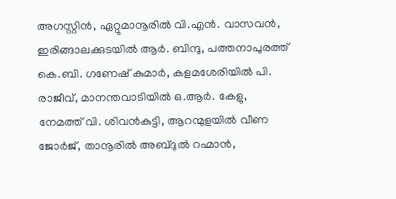അഗസ്റ്റിൻ, ഏറ്റുമാനൂരിൽ വി.എൻ. വാസവൻ, ഇരിങ്ങാലക്കുടയിൽ ആർ. ബിന്ദു, പത്തനാപുരത്ത് കെ.ബി. ഗണേഷ് കുമാർ, കളമശേരിയിൽ പി. രാജീവ്, മാനന്തവാടിയിൽ ഒ.ആർ. കേളു, നേമത്ത് വി. ശിവൻകുട്ടി, ആറന്മുളയിൽ വീണ ജോർജ്, താനൂരിൽ അബ്ദുൽ റഹ്മാൻ,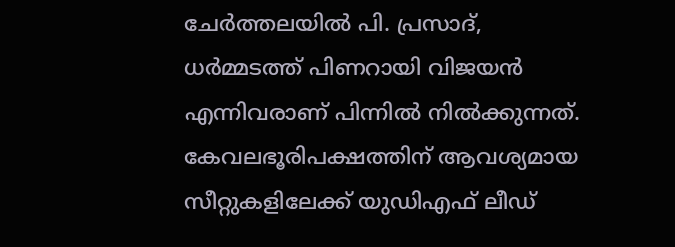ചേർത്തലയിൽ പി. പ്രസാദ്, ധർമ്മടത്ത് പിണറായി വിജയൻ എന്നിവരാണ് പിന്നിൽ നിൽക്കുന്നത്.
കേവലഭൂരിപക്ഷത്തിന് ആവശ്യമായ സീറ്റുകളിലേക്ക് യുഡിഎഫ് ലീഡ്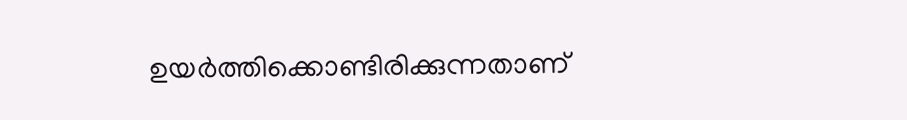ഉയർത്തിക്കൊണ്ടിരിക്കുന്നതാണ്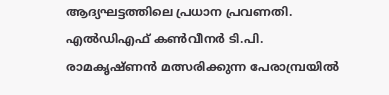ആദ്യഘട്ടത്തിലെ പ്രധാന പ്രവണതി. എൽഡിഎഫ് കൺവീനർ ടി.പി. രാമകൃഷ്ണൻ മത്സരിക്കുന്ന പേരാമ്പ്രയിൽ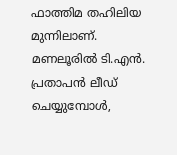ഫാത്തിമ തഹിലിയ മുന്നിലാണ്. മണലൂരിൽ ടി.എൻ. പ്രതാപൻ ലീഡ് ചെയ്യുമ്പോൾ,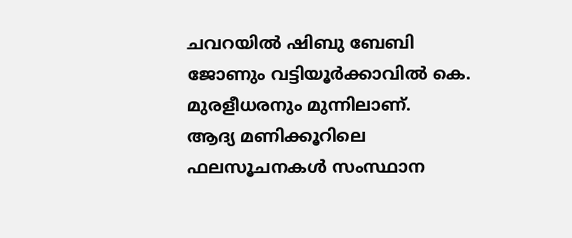ചവറയിൽ ഷിബു ബേബി ജോണും വട്ടിയൂർക്കാവിൽ കെ. മുരളീധരനും മുന്നിലാണ്.
ആദ്യ മണിക്കൂറിലെ ഫലസൂചനകൾ സംസ്ഥാന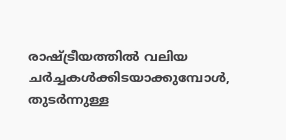രാഷ്ട്രീയത്തിൽ വലിയ ചർച്ചകൾക്കിടയാക്കുമ്പോൾ, തുടർന്നുള്ള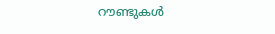റൗണ്ടുകൾ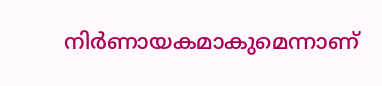നിർണായകമാകുമെന്നാണ്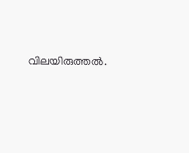വിലയിരുത്തൽ.